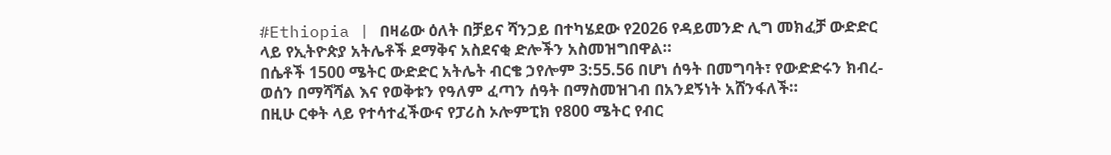#Ethiopia | በዛሬው ዕለት በቻይና ሻንጋይ በተካሄደው የ2026 የዳይመንድ ሊግ መክፈቻ ውድድር ላይ የኢትዮጵያ አትሌቶች ደማቅና አስደናቂ ድሎችን አስመዝግበዋል።
በሴቶች 1500 ሜትር ውድድር አትሌት ብርቄ ኃየሎም 3:55.56 በሆነ ሰዓት በመግባት፣ የውድድሩን ክብረ-ወሰን በማሻሻል እና የወቅቱን የዓለም ፈጣን ሰዓት በማስመዝገብ በአንደኝነት አሸንፋለች።
በዚሁ ርቀት ላይ የተሳተፈችውና የፓሪስ ኦሎምፒክ የ800 ሜትር የብር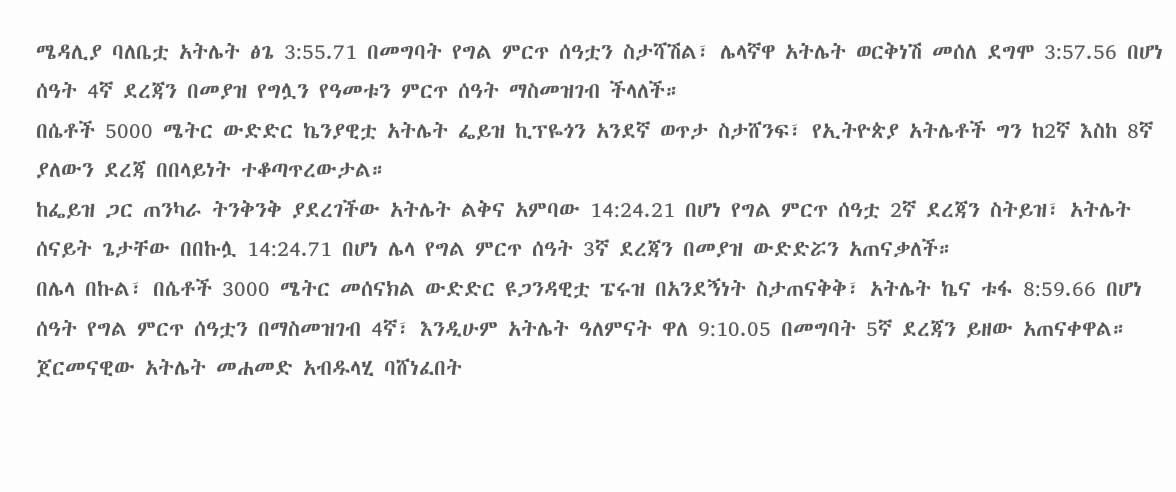ሜዳሊያ ባለቤቷ አትሌት ፅጌ 3:55.71 በመግባት የግል ምርጥ ሰዓቷን ስታሻሽል፣ ሌላኛዋ አትሌት ወርቅነሽ መሰለ ደግሞ 3:57.56 በሆነ ሰዓት 4ኛ ደረጃን በመያዝ የግሏን የዓመቱን ምርጥ ሰዓት ማስመዝገብ ችላለች።
በሴቶች 5000 ሜትር ውድድር ኬንያዊቷ አትሌት ፌይዝ ኪፕዬጎን አንደኛ ወጥታ ስታሸንፍ፣ የኢትዮጵያ አትሌቶች ግን ከ2ኛ እስከ 8ኛ ያለውን ደረጃ በበላይነት ተቆጣጥረውታል።
ከፌይዝ ጋር ጠንካራ ትንቅንቅ ያደረገችው አትሌት ልቅና አምባው 14:24.21 በሆነ የግል ምርጥ ሰዓቷ 2ኛ ደረጃን ስትይዝ፣ አትሌት ሰናይት ጌታቸው በበኩሏ 14:24.71 በሆነ ሌላ የግል ምርጥ ሰዓት 3ኛ ደረጃን በመያዝ ውድድሯን አጠናቃለች።
በሌላ በኩል፣ በሴቶች 3000 ሜትር መሰናክል ውድድር ዩጋንዳዊቷ ፔሩዝ በአንደኝነት ስታጠናቅቅ፣ አትሌት ኬና ቱፋ 8:59.66 በሆነ ሰዓት የግል ምርጥ ሰዓቷን በማስመዝገብ 4ኛ፣ እንዲሁም አትሌት ዓለምናት ዋለ 9:10.05 በመግባት 5ኛ ደረጃን ይዘው አጠናቀዋል።
ጀርመናዊው አትሌት መሐመድ አብዱላሂ ባሸነፈበት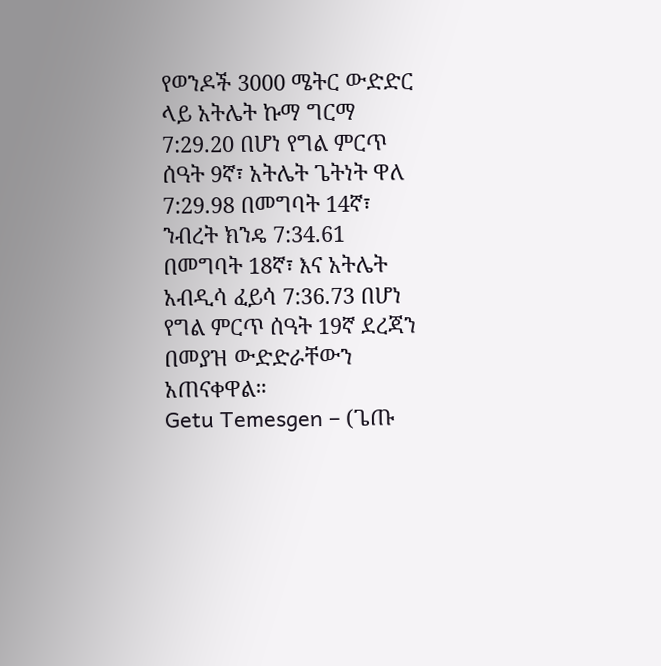የወንዶች 3000 ሜትር ውድድር ላይ አትሌት ኩማ ግርማ 7:29.20 በሆነ የግል ምርጥ ሰዓት 9ኛ፣ አትሌት ጌትነት ዋለ 7:29.98 በመግባት 14ኛ፣ ንብረት ክንዴ 7:34.61 በመግባት 18ኛ፣ እና አትሌት አብዲሳ ፈይሳ 7:36.73 በሆነ የግል ምርጥ ሰዓት 19ኛ ደረጃን በመያዝ ውድድራቸውን አጠናቀዋል።
Getu Temesgen – (ጌጡ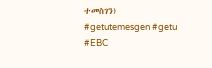ተመስገን)
#getutemesgen #getu #EBC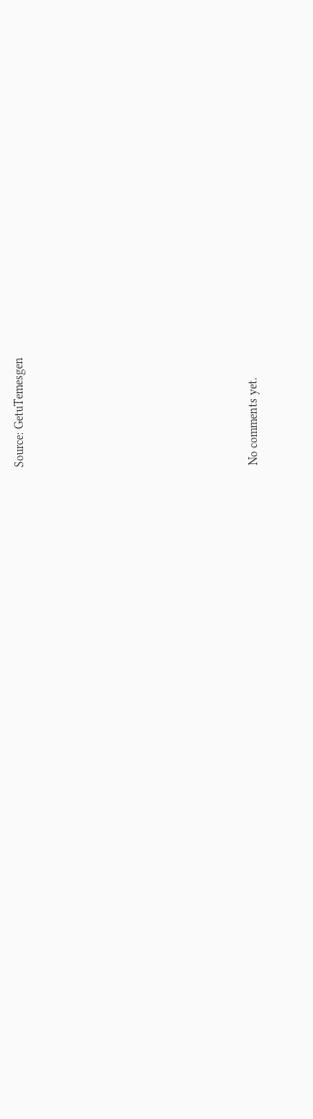Source: GetuTemesgen









No comments yet.